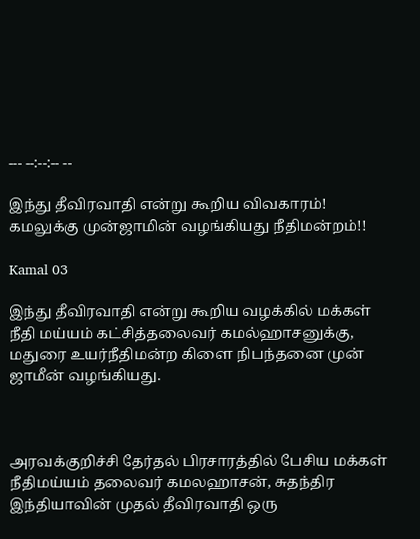--- --:--:-- --

இந்து தீவிரவாதி என்று கூறிய விவகாரம்! கமலுக்கு முன்ஜாமின் வழங்கியது நீதிமன்றம்!!

Kamal 03

இந்து தீவிரவாதி என்று கூறிய வழக்கில் மக்கள் நீதி மய்யம் கட்சித்தலைவர் கமல்ஹாசனுக்கு, மதுரை உயர்நீதிமன்ற கிளை நிபந்தனை முன் ஜாமீன் வழங்கியது.



அரவக்குறிச்சி தேர்தல் பிரசாரத்தில் பேசிய மக்கள் நீதிமய்யம் தலைவர் கமலஹாசன், சுதந்திர இந்தியாவின் முதல் தீவிரவாதி ஒரு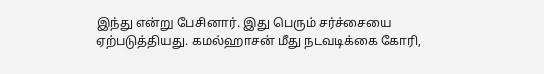இந்து என்று பேசினார். இது பெரும் சர்ச்சையை ஏற்படுத்தியது. கமல்ஹாசன் மீது நடவடிக்கை கோரி,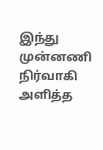இந்து முன்னணி நிர்வாகி அளித்த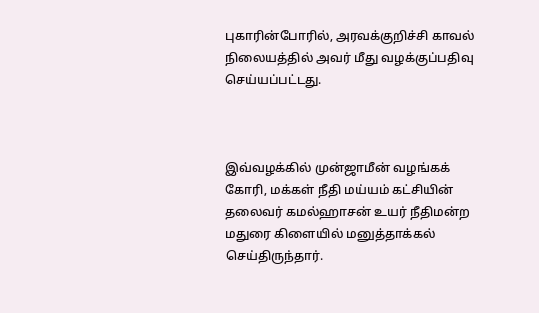புகாரின்போரில், அரவக்குறிச்சி காவல் நிலையத்தில் அவர் மீது வழக்குப்பதிவு செய்யப்பட்டது.



இவ்வழக்கில் முன்ஜாமீன் வழங்கக் கோரி, மக்கள் நீதி மய்யம் கட்சியின் தலைவர் கமல்ஹாசன் உயர் நீதிமன்ற மதுரை கிளையில் மனுத்தாக்கல் செய்திருந்தார்.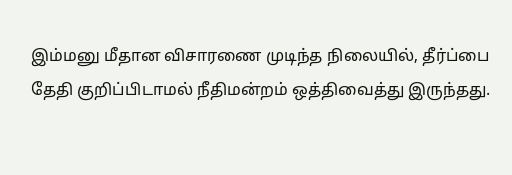இம்மனு மீதான விசாரணை முடிந்த நிலையில், தீர்ப்பை தேதி குறிப்பிடாமல் நீதிமன்றம் ஒத்திவைத்து இருந்தது.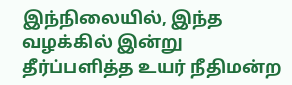இந்நிலையில், இந்த வழக்கில் இன்று தீர்ப்பளித்த உயர் நீதிமன்ற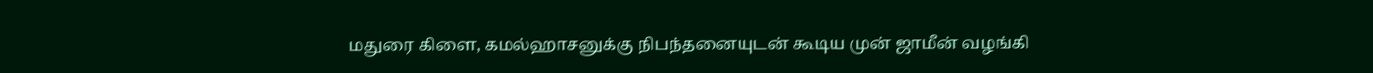மதுரை கிளை, கமல்ஹாசனுக்கு நிபந்தனையுடன் கூடிய முன் ஜாமீன் வழங்கி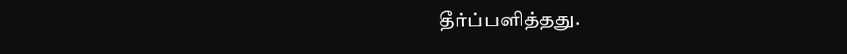தீர்ப்பளித்தது.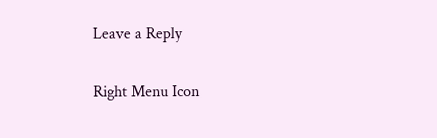Leave a Reply

Right Menu Icon